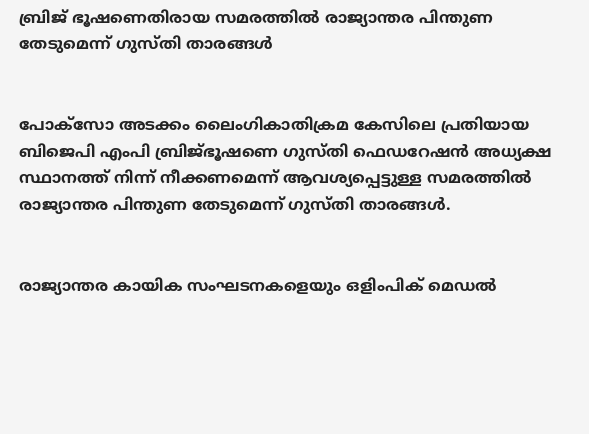ബ്രിജ് ഭൂഷണെതിരായ സമരത്തിൽ രാജ്യാന്തര പിന്തുണ തേടുമെന്ന് ഗുസ്തി താരങ്ങള്‍


പോക്സോ അടക്കം ലൈംഗികാതിക്രമ കേസിലെ പ്രതിയായ ബിജെപി എംപി ബ്രിജ്ഭൂഷണെ ഗുസ്തി ഫെഡറേഷന്‍ അധ്യക്ഷ സ്ഥാനത്ത് നിന്ന് നീക്കണമെന്ന് ആവശ്യപ്പെട്ടുള്ള സമരത്തില്‍ രാജ്യാന്തര പിന്തുണ തേടുമെന്ന് ഗുസ്തി താരങ്ങള്‍.


രാജ്യാന്തര കായിക സംഘടനകളെയും ഒളിംപിക് മെഡല്‍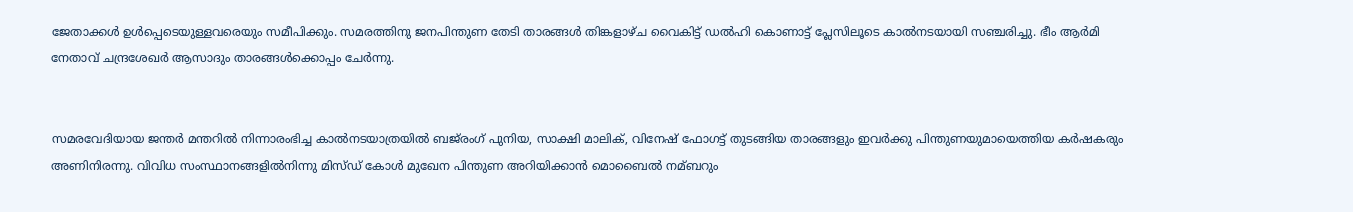ജേതാക്കള്‍ ഉള്‍പ്പെടെയുള്ളവരെയും സമീപിക്കും. സമരത്തിനു ജനപിന്തുണ തേടി താരങ്ങള്‍ തിങ്കളാ‍ഴ്ച വൈകിട്ട് ഡല്‍ഹി കൊണാട്ട് പ്ലേസിലൂടെ കാല്‍നടയായി സഞ്ചരിച്ചു. ഭീം ആര്‍മി നേതാവ് ചന്ദ്രശേഖര്‍ ആസാദും താരങ്ങള്‍ക്കൊപ്പം ചേര്‍ന്നു.


സമരവേദിയായ ജന്തര്‍ മന്തറില്‍ നിന്നാരംഭിച്ച കാല്‍നടയാത്രയില്‍ ബജ്‌രംഗ് പുനിയ, സാക്ഷി മാലിക്, വിനേഷ് ഫോഗട്ട് തുടങ്ങിയ താരങ്ങളും ഇവര്‍ക്കു പിന്തുണയുമായെത്തിയ കര്‍ഷകരും അണിനിരന്നു. വിവിധ സംസ്ഥാനങ്ങളില്‍നിന്നു മിസ്ഡ് കോള്‍ മുഖേന പിന്തുണ അറിയിക്കാന്‍ മൊബൈ‍ല്‍ നമ്ബറും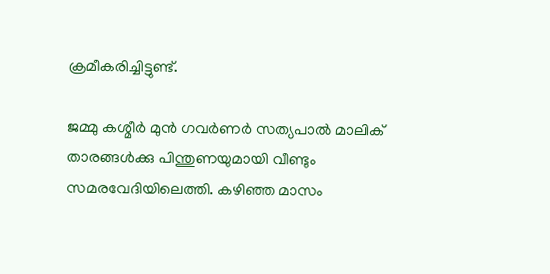ക്രമീകരിച്ചിട്ടുണ്ട്.

ജമ്മു കശ്മീര്‍ മുന്‍ ഗവര്‍ണര്‍ സത്യപാല്‍ മാലിക് താരങ്ങള്‍ക്കു പിന്തുണയുമായി വീണ്ടും സമരവേദിയിലെത്തി. കഴിഞ്ഞ മാസം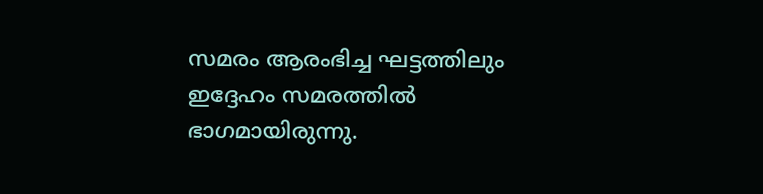സമരം ആരംഭിച്ച ഘട്ടത്തിലും ഇദ്ദേഹം സമരത്തില്‍ ഭാഗമായിരുന്നു.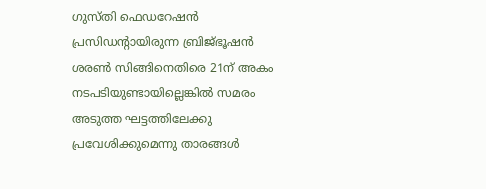ഗുസ്തി ഫെഡറേഷന്‍ പ്രസിഡന്റായിരുന്ന ബ്രിജ്ഭൂഷന്‍ ശരണ്‍ സിങ്ങിനെതിരെ 21ന് അകം നടപടിയുണ്ടായില്ലെങ്കില്‍ സമരം അടുത്ത ഘട്ടത്തിലേക്കു പ്രവേശിക്കുമെന്നു താരങ്ങള്‍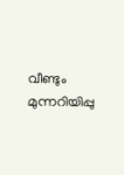വീണ്ടും മുന്നറിയിപ്പു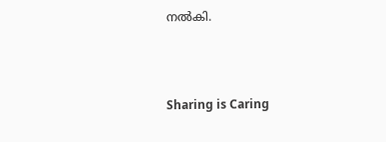നല്‍കി.



Sharing is Caring